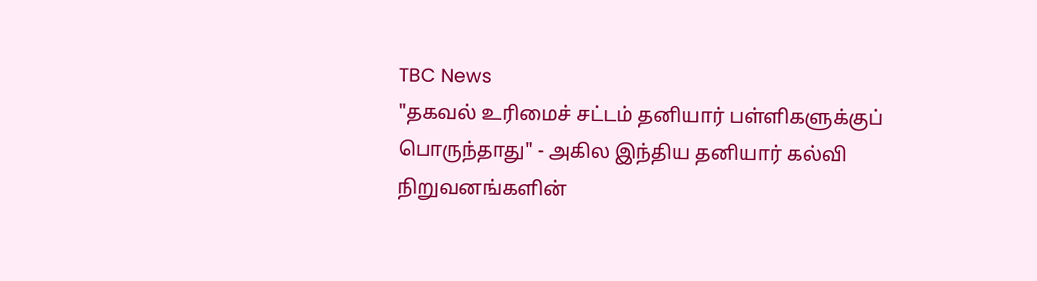TBC News
"தகவல் உரிமைச் சட்டம் தனியார் பள்ளிகளுக்குப் பொருந்தாது" - அகில இந்திய தனியார் கல்வி நிறுவனங்களின்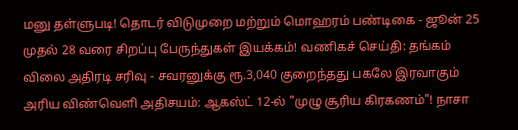மனு தள்ளுபடி! தொடர் விடுமுறை மற்றும் மொஹரம் பண்டிகை - ஜூன் 25 முதல் 28 வரை சிறப்பு பேருந்துகள் இயக்கம்! வணிகச் செய்தி: தங்கம் விலை அதிரடி சரிவு - சவரனுக்கு ரூ.3,040 குறைந்தது பகலே இரவாகும் அரிய விண்வெளி அதிசயம்: ஆகஸ்ட் 12-ல் "முழு சூரிய கிரகணம்"! நாசா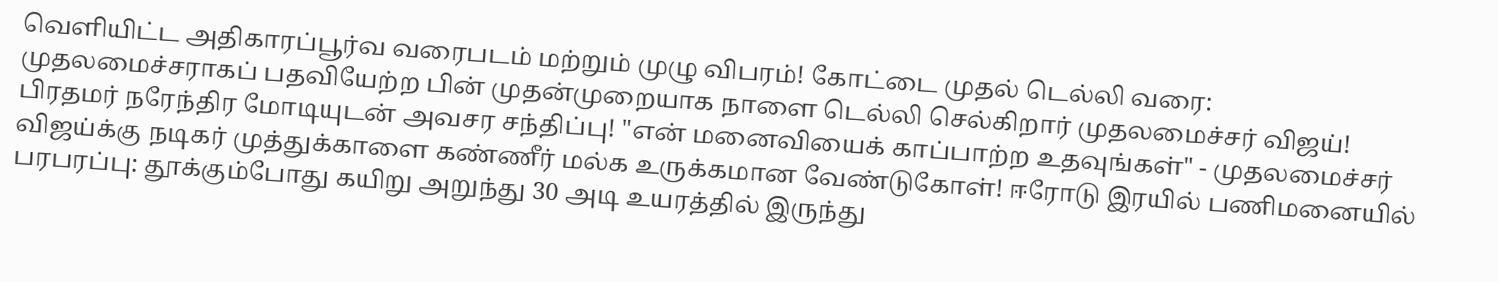வெளியிட்ட அதிகாரப்பூர்வ வரைபடம் மற்றும் முழு விபரம்! கோட்டை முதல் டெல்லி வரை: முதலமைச்சராகப் பதவியேற்ற பின் முதன்முறையாக நாளை டெல்லி செல்கிறார் முதலமைச்சர் விஜய்! பிரதமர் நரேந்திர மோடியுடன் அவசர சந்திப்பு! "என் மனைவியைக் காப்பாற்ற உதவுங்கள்" - முதலமைச்சர் விஜய்க்கு நடிகர் முத்துக்காளை கண்ணீர் மல்க உருக்கமான வேண்டுகோள்! ஈரோடு இரயில் பணிமனையில் பரபரப்பு: தூக்கும்போது கயிறு அறுந்து 30 அடி உயரத்தில் இருந்து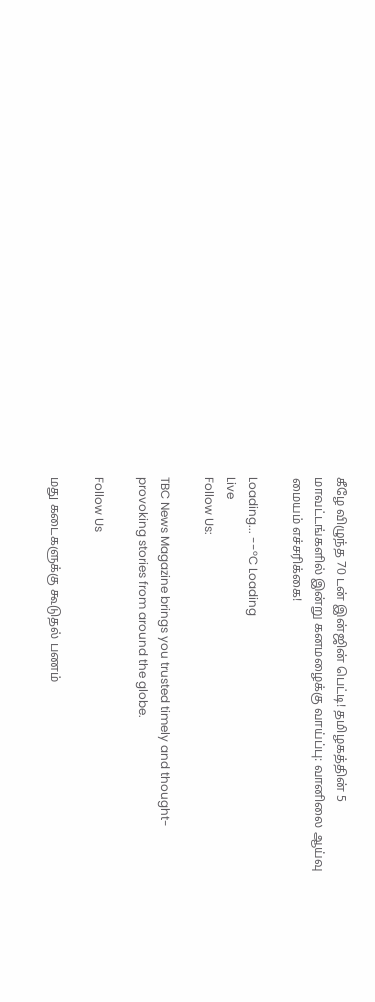கீழே விழுந்த 70 டன் இன்ஜின் பெட்டி! தமிழகத்தின் 5 மாவட்டங்களில் இன்று கனமழைக்கு வாய்ப்பு: வானிலை ஆய்வு மையம் எச்சரிக்கை!

Loading... --°C Loading
Live
Follow Us:

TBC News Magazine brings you trusted timely and thought-provoking stories from around the globe.

Follow Us

மது கடைகளுக்கு கூடுதல் பணம்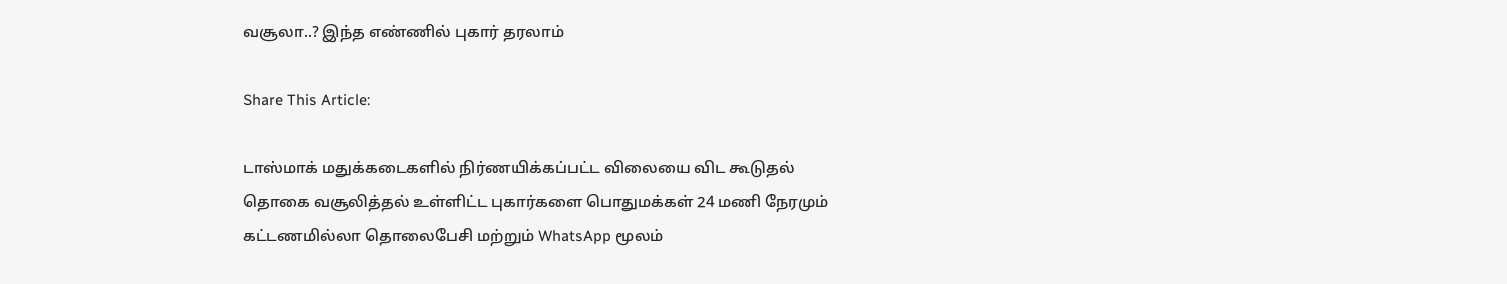வசூலா..? இந்த எண்ணில் புகார் தரலாம்

Share This Article:

டாஸ்மாக் மதுக்கடைகளில் நிர்ணயிக்கப்பட்ட விலையை விட கூடுதல் தொகை வசூலித்தல் உள்ளிட்ட புகார்களை பொதுமக்கள் 24 மணி நேரமும் கட்டணமில்லா தொலைபேசி மற்றும் WhatsApp மூலம்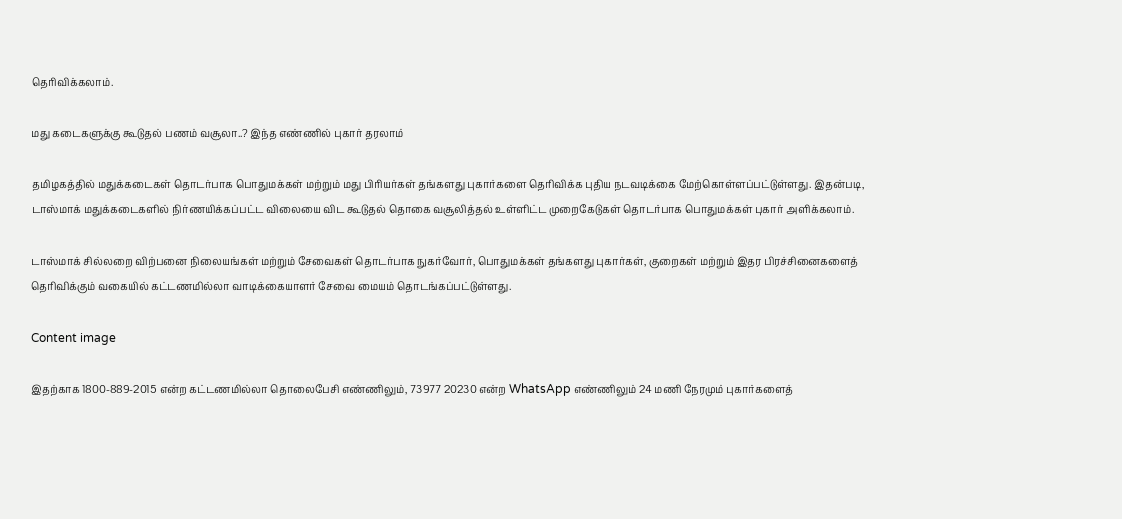தெரிவிக்கலாம்.

மது கடைகளுக்கு கூடுதல் பணம் வசூலா..? இந்த எண்ணில் புகார் தரலாம்

தமிழகத்தில் மதுக்கடைகள் தொடர்பாக பொதுமக்கள் மற்றும் மது பிரியர்கள் தங்களது புகார்களை தெரிவிக்க புதிய நடவடிக்கை மேற்கொள்ளப்பட்டுள்ளது. இதன்படி, டாஸ்மாக் மதுக்கடைகளில் நிர்ணயிக்கப்பட்ட விலையை விட கூடுதல் தொகை வசூலித்தல் உள்ளிட்ட முறைகேடுகள் தொடர்பாக பொதுமக்கள் புகார் அளிக்கலாம்.

டாஸ்மாக் சில்லறை விற்பனை நிலையங்கள் மற்றும் சேவைகள் தொடர்பாக நுகர்வோர், பொதுமக்கள் தங்களது புகார்கள், குறைகள் மற்றும் இதர பிரச்சினைகளைத் தெரிவிக்கும் வகையில் கட்டணமில்லா வாடிக்கையாளர் சேவை மையம் தொடங்கப்பட்டுள்ளது.

Content image

இதற்காக 1800-889-2015 என்ற கட்டணமில்லா தொலைபேசி எண்ணிலும், 73977 20230 என்ற WhatsApp எண்ணிலும் 24 மணி நேரமும் புகார்களைத்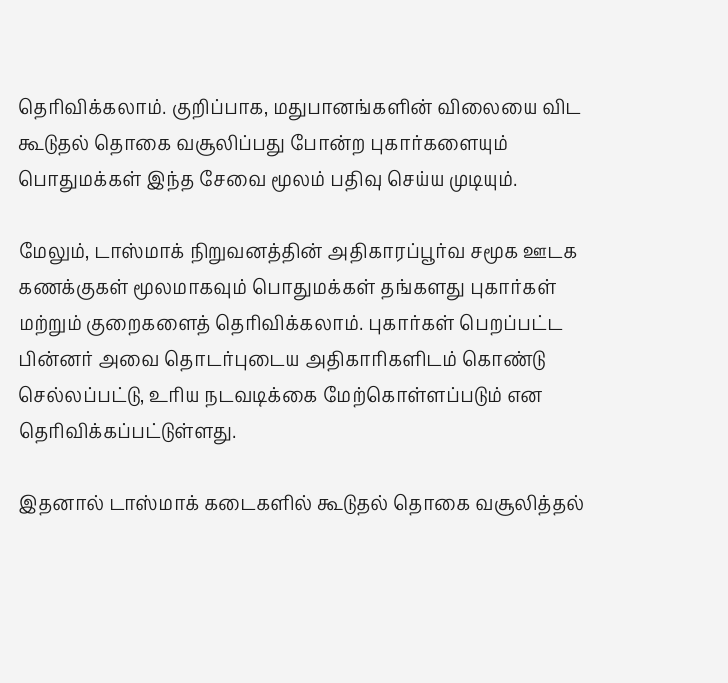தெரிவிக்கலாம். குறிப்பாக, மதுபானங்களின் விலையை விட கூடுதல் தொகை வசூலிப்பது போன்ற புகார்களையும் பொதுமக்கள் இந்த சேவை மூலம் பதிவு செய்ய முடியும்.

மேலும், டாஸ்மாக் நிறுவனத்தின் அதிகாரப்பூர்வ சமூக ஊடக கணக்குகள் மூலமாகவும் பொதுமக்கள் தங்களது புகார்கள் மற்றும் குறைகளைத் தெரிவிக்கலாம். புகார்கள் பெறப்பட்ட பின்னர் அவை தொடர்புடைய அதிகாரிகளிடம் கொண்டு செல்லப்பட்டு, உரிய நடவடிக்கை மேற்கொள்ளப்படும் என தெரிவிக்கப்பட்டுள்ளது.

இதனால் டாஸ்மாக் கடைகளில் கூடுதல் தொகை வசூலித்தல்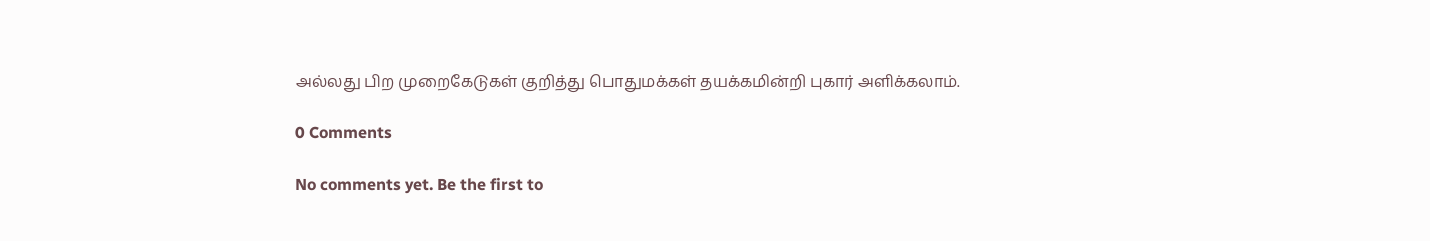அல்லது பிற முறைகேடுகள் குறித்து பொதுமக்கள் தயக்கமின்றி புகார் அளிக்கலாம்.

0 Comments

No comments yet. Be the first to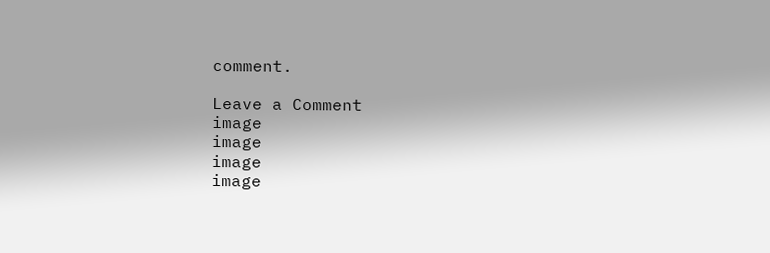comment.

Leave a Comment
image
image
image
image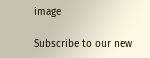image

Subscribe to our new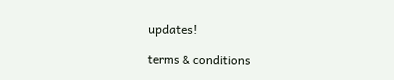updates!

terms & conditions